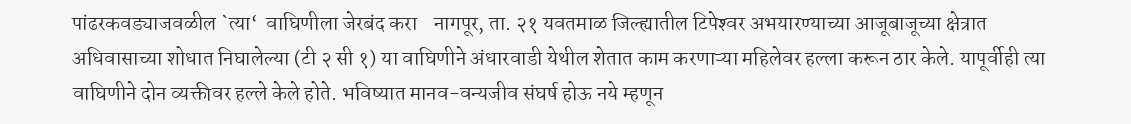पांढरकवड्याजवळील `त्या‘  वाघिणीला जेरबंद करा    नागपूर, ता. २१ यवतमाळ जिल्ह्यातील टिपेश्‍वर अभयारण्याच्या आजूबाजूच्या क्षेत्रात अधिवासाच्या शोधात निघालेल्या (टी २ सी १) या वाघिणीने अंधारवाडी येथील शेतात काम करणाऱ्या महिलेवर हल्ला करून ठार केले. यापूर्वीही त्या वाघिणीने दोन व्यक्तीवर हल्ले केले होते. भविष्यात मानव-वन्यजीव संघर्ष होऊ नये म्हणून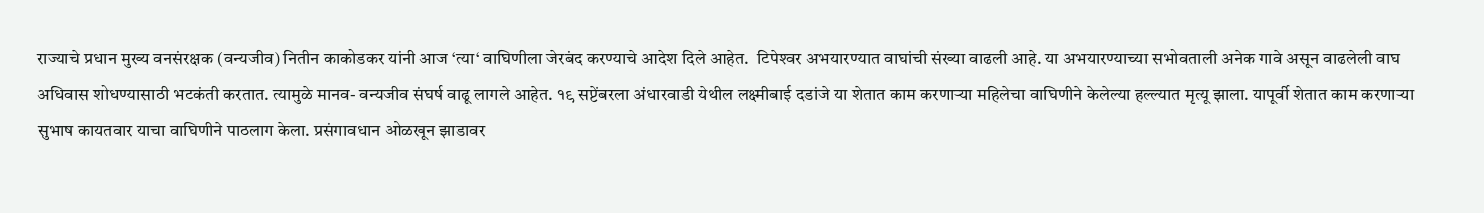राज्याचे प्रधान मुख्य वनसंरक्षक (वन्यजीव) नितीन काकोडकर यांनी आज ‘त्या‘ वाघिणीला जेरबंद करण्याचे आदेश दिले आहेत.  टिपेश्‍वर अभयारण्यात वाघांची संख्या वाढली आहे. या अभयारण्याच्या सभोवताली अनेक गावे असून वाढलेली वाघ अधिवास शोधण्यासाठी भटकंती करतात. त्यामुळे मानव- वन्यजीव संघर्ष वाढू लागले आहेत. १९ सप्टेंबरला अंधारवाडी येथील लक्ष्मीबाई दडांजे या शेतात काम करणाऱ्या महिलेचा वाघिणीने केलेल्या हल्ल्यात मृत्यू झाला. यापूर्वी शेतात काम करणाऱ्या सुभाष कायतवार याचा वाघिणीने पाठलाग केला. प्रसंगावधान ओळखून झाडावर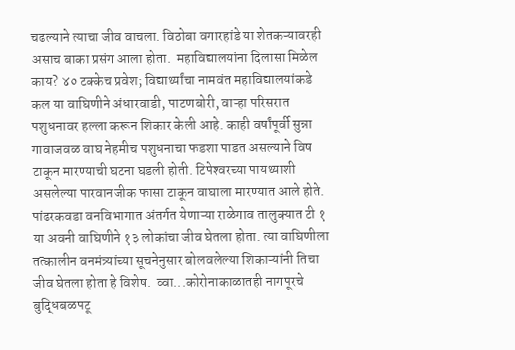चढल्याने त्याचा जीव वाचला. विठोबा वगारहांडे या शेतकऱ्यावरही असाच बाका प्रसंग आला होता.  महाविद्यालयांना दिलासा मिळेल काय? ४० टक्केच प्रवेश; विद्यार्थ्यांचा नामवंत महाविद्यालयांकडे कल या वाघिणीने अंधारवाडी, पाटणबोरी, वाऱ्हा परिसरात पशुधनावर हल्ला करून शिकार केली आहे. काही वर्षांपूर्वी सुन्ना गावाजवळ वाघ नेहमीच पशुधनाचा फडशा पाडत असल्याने विष टाकून मारण्याची घटना घडली होती. टिपेश्‍वरच्या पायथ्याशी असलेल्या पारवानजीक फासा टाकून वाघाला मारण्यात आले होते. पांढरकवडा वनविभागात अंतर्गत येणाऱ्या राळेगाव तालुक्‍यात टी १ या अवनी वाघिणीने १३ लोकांचा जीव घेतला होता. त्या वाघिणीला तत्कालीन वनमंत्र्यांच्या सूचनेनुसार बोलवलेल्या शिकाऱ्यांनी तिचा जीव घेतला होता हे विशेष.  व्वा...कोरोनाकाळातही नागपूरचे बुद्धिबळपटू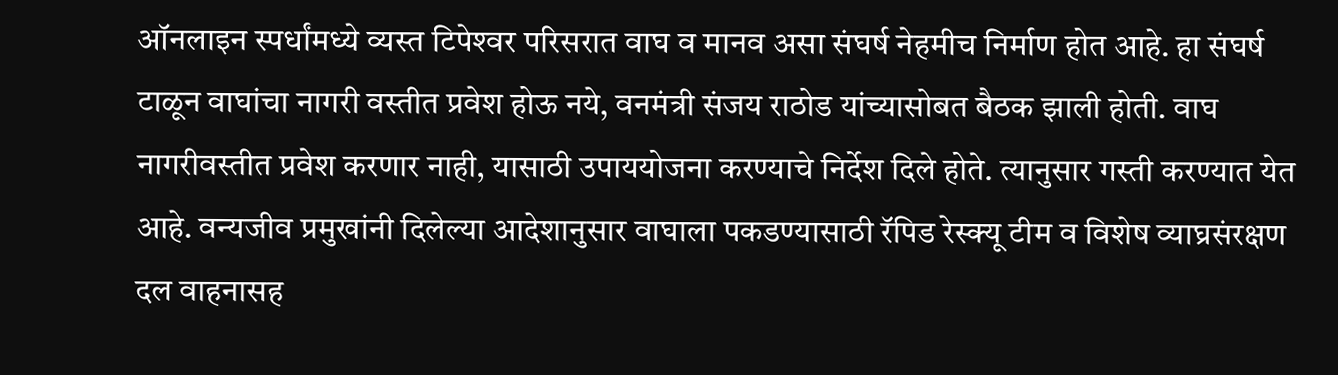ऑनलाइन स्पर्धांमध्ये व्यस्त टिपेश्‍वर परिसरात वाघ व मानव असा संघर्ष नेहमीच निर्माण होत आहे. हा संघर्ष टाळून वाघांचा नागरी वस्तीत प्रवेश होऊ नये, वनमंत्री संजय राठोड यांच्यासोबत बैठक झाली होती. वाघ नागरीवस्तीत प्रवेश करणार नाही, यासाठी उपाययोजना करण्याचे निर्देश दिले होते. त्यानुसार गस्ती करण्यात येत आहे. वन्यजीव प्रमुखांनी दिलेल्या आदेशानुसार वाघाला पकडण्यासाठी रॅपिड रेस्क्‍यू टीम व विशेष व्याघ्रसंरक्षण दल वाहनासह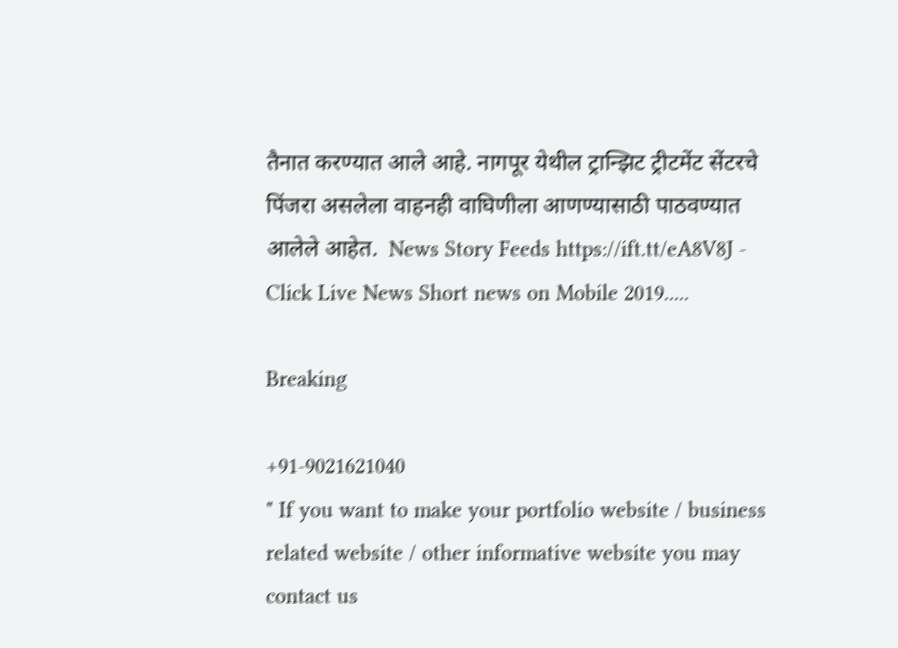तैनात करण्यात आले आहे. नागपूर येथील ट्रान्झिट ट्रीटमेंट सेंटरचे पिंजरा असलेला वाहनही वाघिणीला आणण्यासाठी पाठवण्यात आलेले आहेत.  News Story Feeds https://ift.tt/eA8V8J - Click Live News Short news on Mobile 2019.....

Breaking

+91-9021621040
" If you want to make your portfolio website / business related website / other informative website you may contact us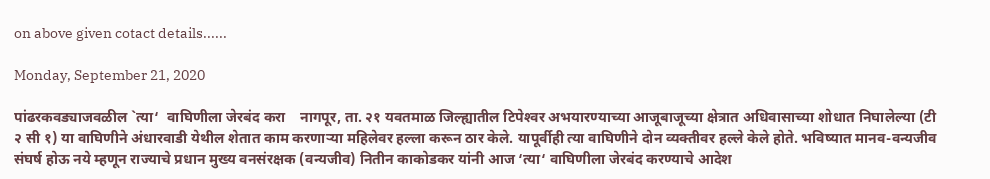on above given cotact details......

Monday, September 21, 2020

पांढरकवड्याजवळील `त्या‘  वाघिणीला जेरबंद करा    नागपूर, ता. २१ यवतमाळ जिल्ह्यातील टिपेश्‍वर अभयारण्याच्या आजूबाजूच्या क्षेत्रात अधिवासाच्या शोधात निघालेल्या (टी २ सी १) या वाघिणीने अंधारवाडी येथील शेतात काम करणाऱ्या महिलेवर हल्ला करून ठार केले. यापूर्वीही त्या वाघिणीने दोन व्यक्तीवर हल्ले केले होते. भविष्यात मानव-वन्यजीव संघर्ष होऊ नये म्हणून राज्याचे प्रधान मुख्य वनसंरक्षक (वन्यजीव) नितीन काकोडकर यांनी आज ‘त्या‘ वाघिणीला जेरबंद करण्याचे आदेश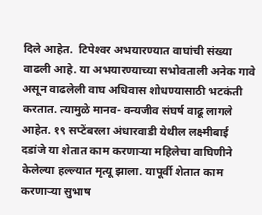दिले आहेत.  टिपेश्‍वर अभयारण्यात वाघांची संख्या वाढली आहे. या अभयारण्याच्या सभोवताली अनेक गावे असून वाढलेली वाघ अधिवास शोधण्यासाठी भटकंती करतात. त्यामुळे मानव- वन्यजीव संघर्ष वाढू लागले आहेत. १९ सप्टेंबरला अंधारवाडी येथील लक्ष्मीबाई दडांजे या शेतात काम करणाऱ्या महिलेचा वाघिणीने केलेल्या हल्ल्यात मृत्यू झाला. यापूर्वी शेतात काम करणाऱ्या सुभाष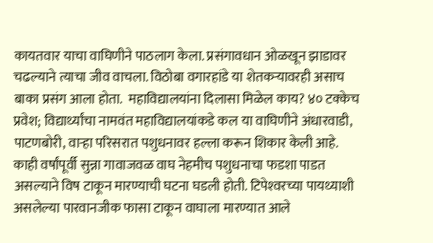कायतवार याचा वाघिणीने पाठलाग केला. प्रसंगावधान ओळखून झाडावर चढल्याने त्याचा जीव वाचला. विठोबा वगारहांडे या शेतकऱ्यावरही असाच बाका प्रसंग आला होता.  महाविद्यालयांना दिलासा मिळेल काय? ४० टक्केच प्रवेश; विद्यार्थ्यांचा नामवंत महाविद्यालयांकडे कल या वाघिणीने अंधारवाडी, पाटणबोरी, वाऱ्हा परिसरात पशुधनावर हल्ला करून शिकार केली आहे. काही वर्षांपूर्वी सुन्ना गावाजवळ वाघ नेहमीच पशुधनाचा फडशा पाडत असल्याने विष टाकून मारण्याची घटना घडली होती. टिपेश्‍वरच्या पायथ्याशी असलेल्या पारवानजीक फासा टाकून वाघाला मारण्यात आले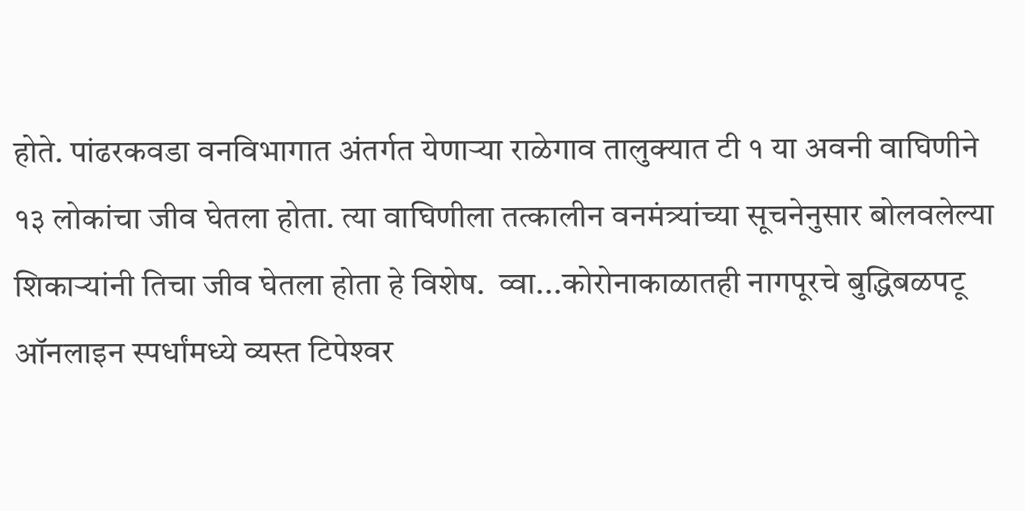होते. पांढरकवडा वनविभागात अंतर्गत येणाऱ्या राळेगाव तालुक्‍यात टी १ या अवनी वाघिणीने १३ लोकांचा जीव घेतला होता. त्या वाघिणीला तत्कालीन वनमंत्र्यांच्या सूचनेनुसार बोलवलेल्या शिकाऱ्यांनी तिचा जीव घेतला होता हे विशेष.  व्वा...कोरोनाकाळातही नागपूरचे बुद्धिबळपटू ऑनलाइन स्पर्धांमध्ये व्यस्त टिपेश्‍वर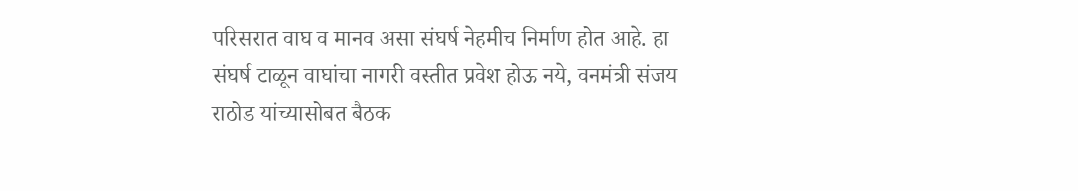परिसरात वाघ व मानव असा संघर्ष नेहमीच निर्माण होत आहे. हा संघर्ष टाळून वाघांचा नागरी वस्तीत प्रवेश होऊ नये, वनमंत्री संजय राठोड यांच्यासोबत बैठक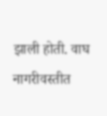झाली होती. वाघ नागरीवस्तीत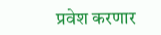प्रवेश करणार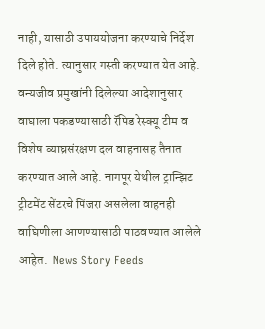नाही, यासाठी उपाययोजना करण्याचे निर्देश दिले होते. त्यानुसार गस्ती करण्यात येत आहे. वन्यजीव प्रमुखांनी दिलेल्या आदेशानुसार वाघाला पकडण्यासाठी रॅपिड रेस्क्‍यू टीम व विशेष व्याघ्रसंरक्षण दल वाहनासह तैनात करण्यात आले आहे. नागपूर येथील ट्रान्झिट ट्रीटमेंट सेंटरचे पिंजरा असलेला वाहनही वाघिणीला आणण्यासाठी पाठवण्यात आलेले आहेत.  News Story Feeds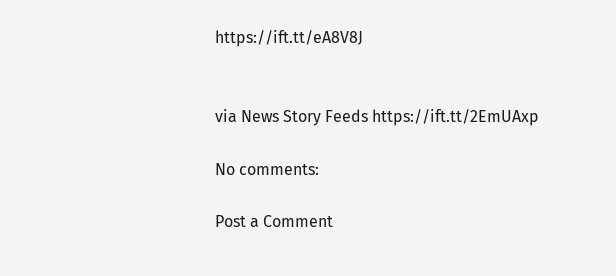https://ift.tt/eA8V8J


via News Story Feeds https://ift.tt/2EmUAxp

No comments:

Post a Comment